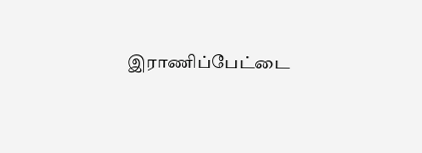இராணிப்பேட்டை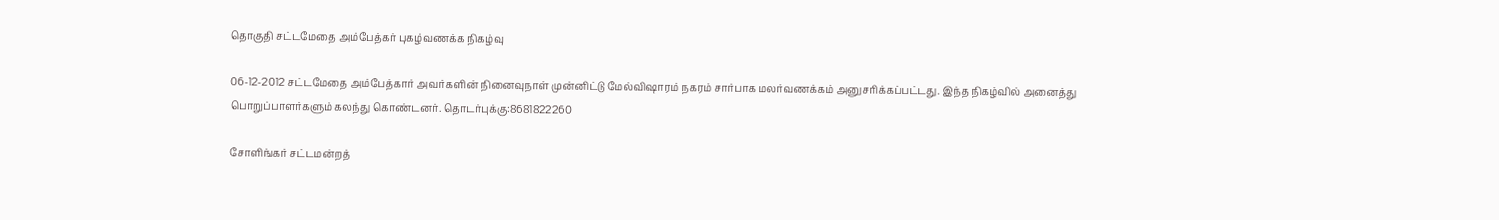தொகுதி சட்டமேதை அம்பேத்கர் புகழ்வணக்க நிகழ்வு

06-12-2012 சட்டமேதை அம்பேத்கார் அவர்களின் நினைவுநாள் முன்னிட்டு மேல்விஷாரம் நகரம் சார்பாக மலர்வணக்கம் அனுசரிக்கப்பட்டது. இந்த நிகழ்வில் அனைத்து பொறுப்பாளர்களும் கலந்து கொண்டனர். தொடர்புக்கு:8681822260

சோளிங்கர் சட்டமன்றத்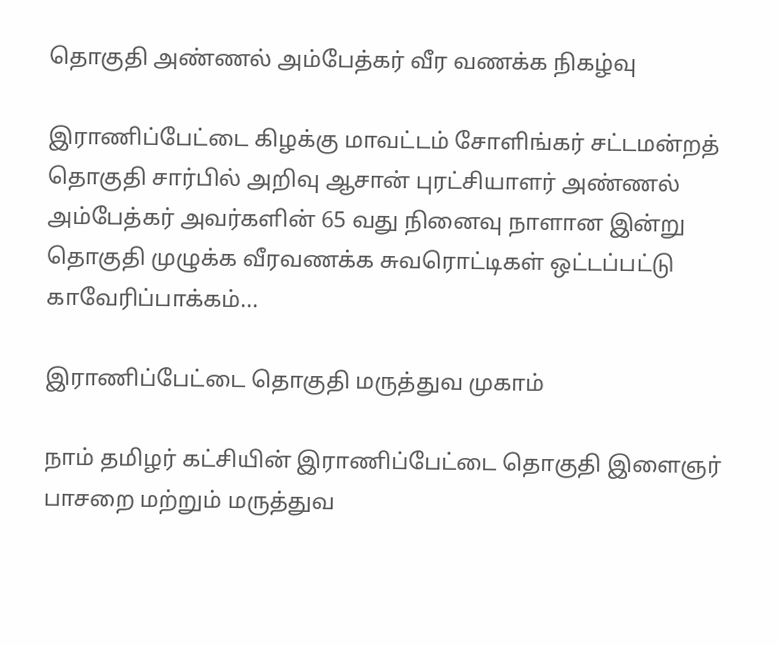தொகுதி அண்ணல் அம்பேத்கர் வீர வணக்க நிகழ்வு

இராணிப்பேட்டை கிழக்கு மாவட்டம் சோளிங்கர் சட்டமன்றத் தொகுதி சார்பில் அறிவு ஆசான் புரட்சியாளர் அண்ணல் அம்பேத்கர் அவர்களின் 65 வது நினைவு நாளான இன்று தொகுதி முழுக்க வீரவணக்க சுவரொட்டிகள் ஒட்டப்பட்டு காவேரிப்பாக்கம்...

இராணிப்பேட்டை தொகுதி மருத்துவ முகாம்

நாம் தமிழர் கட்சியின் இராணிப்பேட்டை தொகுதி இளைஞர் பாசறை மற்றும் மருத்துவ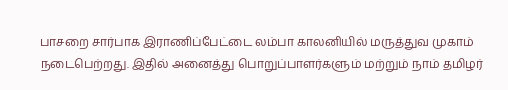பாசறை சார்பாக இராணிப்பேட்டை லம்பா காலனியில் மருத்துவ முகாம் நடைபெற்றது. இதில் அனைத்து பொறுப்பாளர்களும் மற்றும் நாம் தமிழர்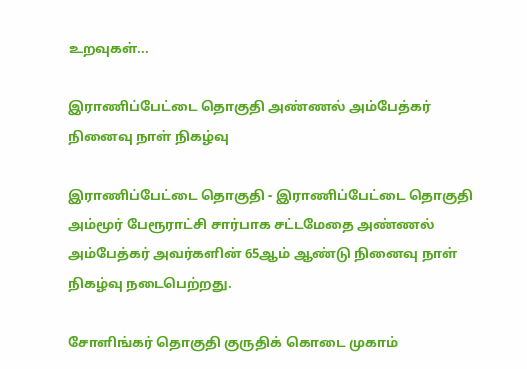உறவுகள்...

இராணிப்பேட்டை தொகுதி அண்ணல் அம்பேத்கர் நினைவு நாள் நிகழ்வு

இராணிப்பேட்டை தொகுதி - இராணிப்பேட்டை தொகுதி அம்மூர் பேரூராட்சி சார்பாக சட்டமேதை அண்ணல் அம்பேத்கர் அவர்களின் 65ஆம் ஆண்டு நினைவு நாள் நிகழ்வு நடைபெற்றது.

சோளிங்கர் தொகுதி குருதிக் கொடை முகாம்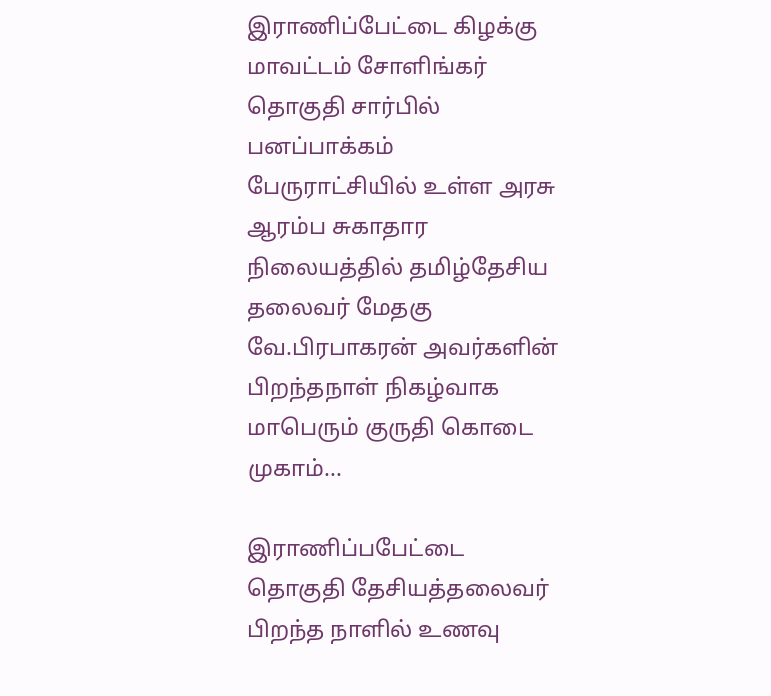இராணிப்பேட்டை கிழக்கு மாவட்டம் சோளிங்கர் தொகுதி சார்பில் பனப்பாக்கம் பேருராட்சியில் உள்ள அரசு ஆரம்ப சுகாதார நிலையத்தில் தமிழ்தேசிய தலைவர் மேதகு வே.பிரபாகரன் அவர்களின் பிறந்தநாள் நிகழ்வாக மாபெரும் குருதி கொடை முகாம்...

இராணிப்பபேட்டை தொகுதி தேசியத்தலைவர் பிறந்த நாளில் உணவு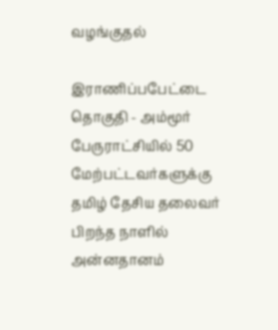வழங்குதல்

இராணிப்பபேட்டை தொகுதி - அம்மூர் பேருராட்சியில் 50 மேற்பட்டவர்களுக்கு தமிழ் தேசிய தலைவர் பிறந்த நாளில் அன்னதானம்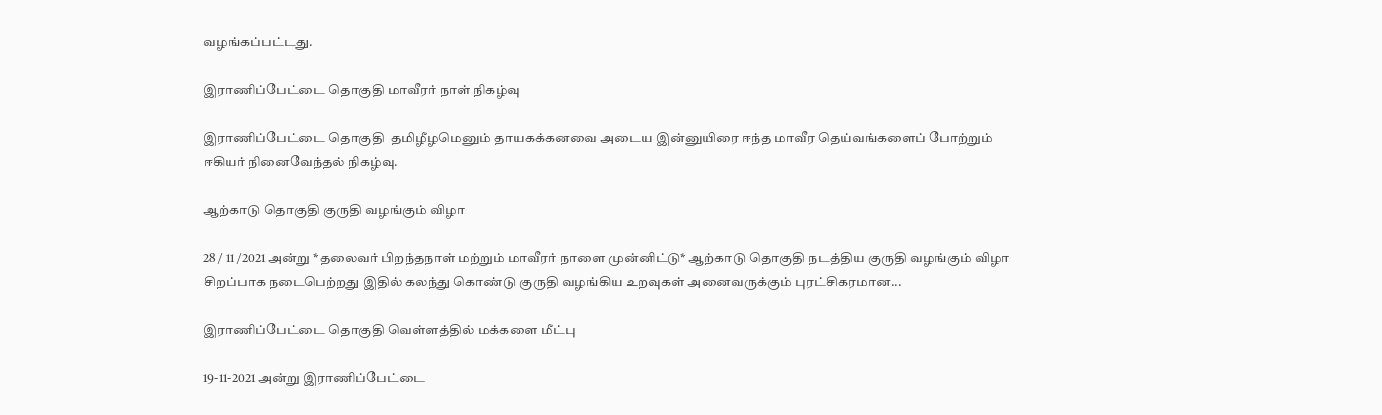வழங்கப்பட்டது.

இராணிப்பேட்டை தொகுதி மாவீரர் நாள் நிகழ்வு

இராணிப்பேட்டை தொகுதி  தமிழீழமெனும் தாயகக்கனவை அடைய இன்னுயிரை ஈந்த மாவீர தெய்வங்களைப் போற்றும் ஈகியர் நினைவேந்தல் நிகழ்வு.

ஆற்காடு தொகுதி குருதி வழங்கும் விழா

28 / 11 /2021 அன்று *தலைவர் பிறந்தநாள் மற்றும் மாவீரர் நாளை முன்னிட்டு* ஆற்காடு தொகுதி நடத்திய குருதி வழங்கும் விழா சிறப்பாக நடைபெற்றது இதில் கலந்து கொண்டு குருதி வழங்கிய உறவுகள் அனைவருக்கும் புரட்சிகரமான...

இராணிப்பேட்டை தொகுதி வெள்ளத்தில் மக்களை மீட்பு

19-11-2021 அன்று இராணிப்பேட்டை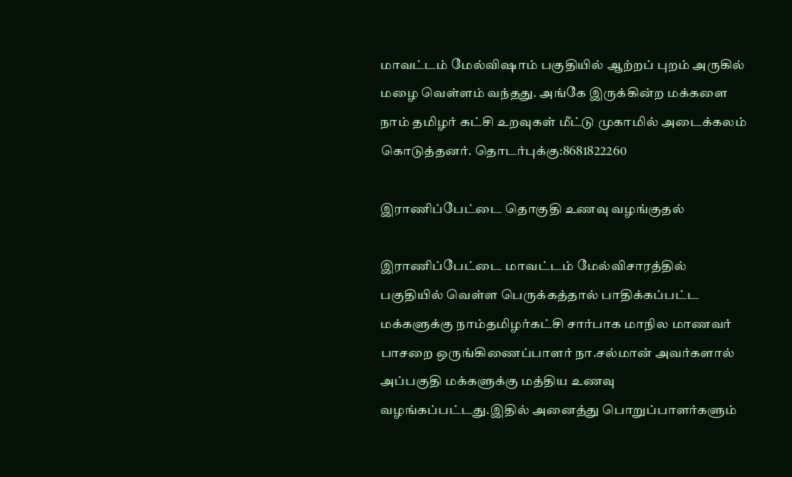மாவட்டம் மேல்விஷாம் பகுதியில் ஆற்றப் புறம் அருகில் மழை வெள்ளம் வந்தது. அங்கே இருக்கின்ற மக்களை நாம் தமிழர் கட்சி உறவுகள் மீட்டு முகாமில் அடைக்கலம் கொடுத்தனர். தொடர்புக்கு:8681822260

இராணிப்பேட்டை தொகுதி உணவு வழங்குதல்

இராணிப்பேட்டை மாவட்டம் மேல்விசாரத்தில் பகுதியில் வெள்ள பெருக்கத்தால் பாதிக்கப்பட்ட மக்களுக்கு நாம்தமிழர்கட்சி சார்பாக மாநில மாணவர் பாசறை ஒருங்கிணைப்பாளர் நா.சல்மான் அவர்களால் அப்பகுதி மக்களுக்கு மத்திய உணவு வழங்கப்பட்டது.இதில் அனைத்து பொறுப்பாளர்களும்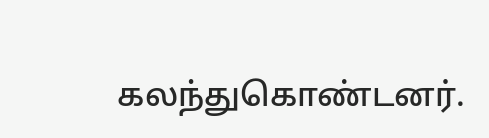கலந்துகொண்டனர்.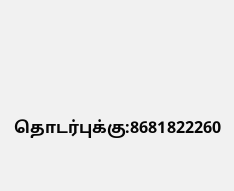தொடர்புக்கு:8681822260